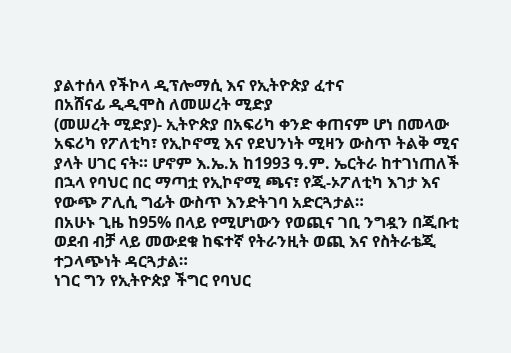ያልተሰላ የችኮላ ዲፕሎማሲ እና የኢትዮጵያ ፈተና
በአሸናፊ ዲዲሞስ ለመሠረት ሚድያ
(መሠረት ሚድያ)- ኢትዮጵያ በአፍሪካ ቀንድ ቀጠናም ሆነ በመላው አፍሪካ የፖለቲካ፣ የኢኮኖሚ እና የደህንነት ሚዛን ውስጥ ትልቅ ሚና ያላት ሀገር ናት። ሆኖም እ.ኤ.አ ከ1993 ዓ.ም. ኤርትራ ከተገነጠለች በኋላ የባህር በር ማጣቷ የኢኮኖሚ ጫና፣ የጂ-ኦፖለቲካ እገታ እና የውጭ ፖሊሲ ግፊት ውስጥ እንድትገባ አድርጓታል።
በአሁኑ ጊዜ ከ95% በላይ የሚሆነውን የወጪና ገቢ ንግዷን በጂቡቲ ወደብ ብቻ ላይ መውደቁ ከፍተኛ የትራንዚት ወጪ እና የስትራቴጂ ተጋላጭነት ዳርጓታል።
ነገር ግን የኢትዮጵያ ችግር የባህር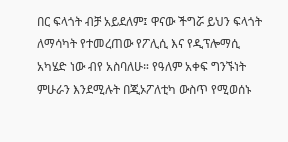በር ፍላጎት ብቻ አይደለም፤ ዋናው ችግሯ ይህን ፍላጎት ለማሳካት የተመረጠው የፖሊሲ እና የዲፕሎማሲ አካሄድ ነው ብየ አስባለሁ። የዓለም አቀፍ ግንኙነት ምሁራን እንደሚሉት በጂኦፖለቲካ ውስጥ የሚወሰኑ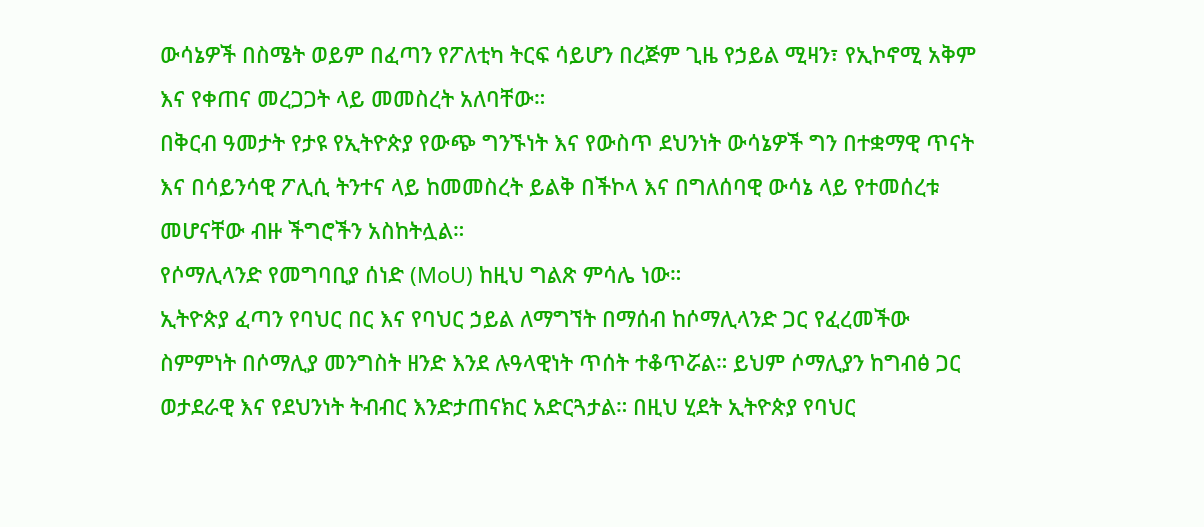ውሳኔዎች በስሜት ወይም በፈጣን የፖለቲካ ትርፍ ሳይሆን በረጅም ጊዜ የኃይል ሚዛን፣ የኢኮኖሚ አቅም እና የቀጠና መረጋጋት ላይ መመስረት አለባቸው።
በቅርብ ዓመታት የታዩ የኢትዮጵያ የውጭ ግንኙነት እና የውስጥ ደህንነት ውሳኔዎች ግን በተቋማዊ ጥናት እና በሳይንሳዊ ፖሊሲ ትንተና ላይ ከመመስረት ይልቅ በችኮላ እና በግለሰባዊ ውሳኔ ላይ የተመሰረቱ መሆናቸው ብዙ ችግሮችን አስከትሏል።
የሶማሊላንድ የመግባቢያ ሰነድ (MoU) ከዚህ ግልጽ ምሳሌ ነው።
ኢትዮጵያ ፈጣን የባህር በር እና የባህር ኃይል ለማግኘት በማሰብ ከሶማሊላንድ ጋር የፈረመችው ስምምነት በሶማሊያ መንግስት ዘንድ እንደ ሉዓላዊነት ጥሰት ተቆጥሯል። ይህም ሶማሊያን ከግብፅ ጋር ወታደራዊ እና የደህንነት ትብብር እንድታጠናክር አድርጓታል። በዚህ ሂደት ኢትዮጵያ የባህር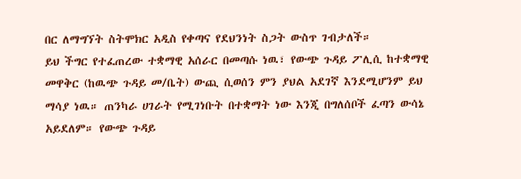በር ለማግኘት ስትሞክር አዲስ የቀጣና የደህንነት ስጋት ውስጥ ገብታለች።
ይህ ችግር የተፈጠረው ተቋማዊ አሰራር በመጣሱ ነዉ፣ የውጭ ጉዳይ ፖሊሲ ከተቋማዊ መዋቅር (ከዉጭ ጉዳይ መ/ቤት) ውጪ ሲወሰን ምን ያህል አደገኛ እንደሚሆንም ይህ ማሳያ ነዉ። ጠንካራ ሀገራት የሚገነቡት በተቋማት ነው እንጂ በግለሰቦች ፈጣን ውሳኔ አይደለም። የውጭ ጉዳይ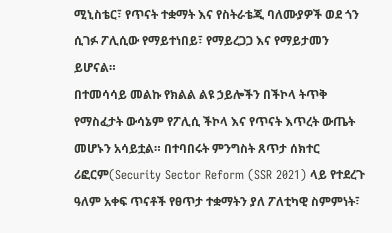ሚኒስቴር፣ የጥናት ተቋማት እና የስትራቴጂ ባለሙያዎች ወደ ጎን ሲገፉ ፖሊሲው የማይተነበይ፣ የማይረጋጋ እና የማይታመን ይሆናል።
በተመሳሳይ መልኩ የክልል ልዩ ኃይሎችን በችኮላ ትጥቅ የማስፈታት ውሳኔም የፖሊሲ ችኮላ እና የጥናት እጥረት ውጤት መሆኑን አሳይቷል። በተባበሩት ምንግስት ጸጥታ ሰክተር ሪፎርም(Security Sector Reform (SSR 2021) ላይ የተደረጉ ዓለም አቀፍ ጥናቶች የፀጥታ ተቋማትን ያለ ፖለቲካዊ ስምምነት፣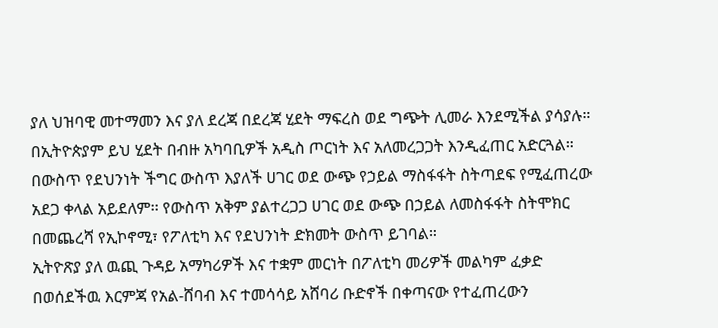ያለ ህዝባዊ መተማመን እና ያለ ደረጃ በደረጃ ሂደት ማፍረስ ወደ ግጭት ሊመራ እንደሚችል ያሳያሉ።
በኢትዮጵያም ይህ ሂደት በብዙ አካባቢዎች አዲስ ጦርነት እና አለመረጋጋት እንዲፈጠር አድርጓል።
በውስጥ የደህንነት ችግር ውስጥ እያለች ሀገር ወደ ውጭ የኃይል ማስፋፋት ስትጣደፍ የሚፈጠረው አደጋ ቀላል አይደለም፡፡ የውስጥ አቅም ያልተረጋጋ ሀገር ወደ ውጭ በኃይል ለመስፋፋት ስትሞክር በመጨረሻ የኢኮኖሚ፣ የፖለቲካ እና የደህንነት ድክመት ውስጥ ይገባል።
ኢትዮጽያ ያለ ዉጪ ጉዳይ አማካሪዎች እና ተቋም መርነት በፖለቲካ መሪዎች መልካም ፈቃድ በወሰደችዉ እርምጃ የአል-ሸባብ እና ተመሳሳይ አሸባሪ ቡድኖች በቀጣናው የተፈጠረውን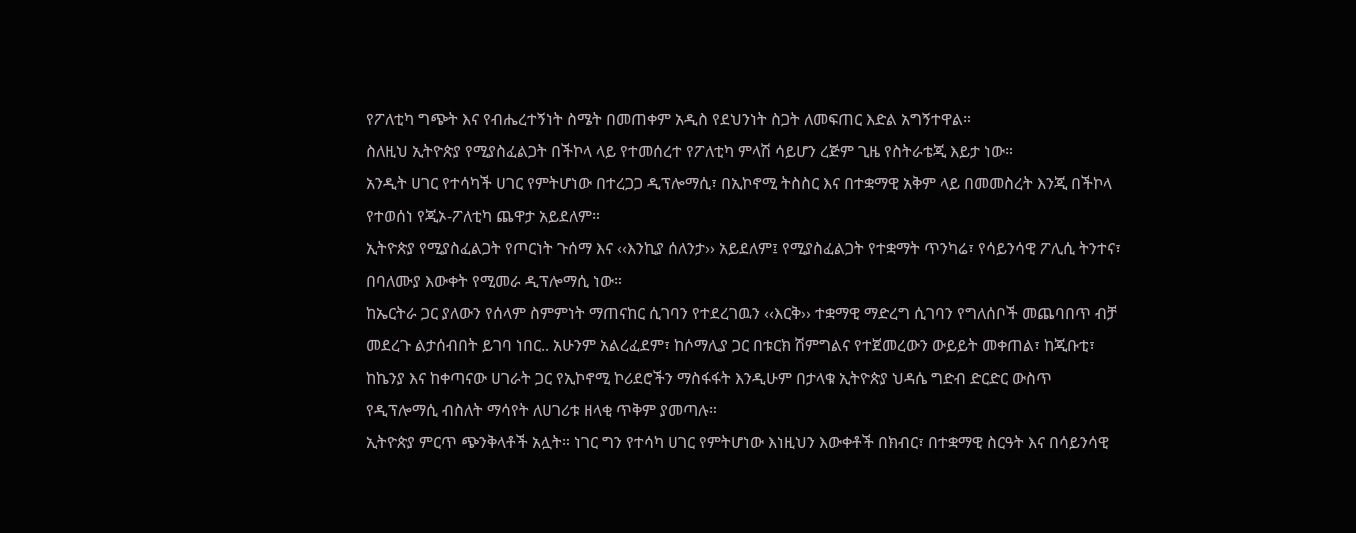የፖለቲካ ግጭት እና የብሔረተኝነት ስሜት በመጠቀም አዲስ የደህንነት ስጋት ለመፍጠር እድል አግኝተዋል።
ስለዚህ ኢትዮጵያ የሚያስፈልጋት በችኮላ ላይ የተመሰረተ የፖለቲካ ምላሽ ሳይሆን ረጅም ጊዜ የስትራቴጂ እይታ ነው።
አንዲት ሀገር የተሳካች ሀገር የምትሆነው በተረጋጋ ዲፕሎማሲ፣ በኢኮኖሚ ትስስር እና በተቋማዊ አቅም ላይ በመመስረት እንጂ በችኮላ የተወሰነ የጂኦ-ፖለቲካ ጨዋታ አይደለም።
ኢትዮጵያ የሚያስፈልጋት የጦርነት ጉሰማ እና ‹‹እንኪያ ሰለንታ›› አይደለም፤ የሚያስፈልጋት የተቋማት ጥንካሬ፣ የሳይንሳዊ ፖሊሲ ትንተና፣ በባለሙያ እውቀት የሚመራ ዲፕሎማሲ ነው።
ከኤርትራ ጋር ያለውን የሰላም ስምምነት ማጠናከር ሲገባን የተደረገዉን ‹‹እርቅ›› ተቋማዊ ማድረግ ሲገባን የግለሰቦች መጨባበጥ ብቻ መደረጉ ልታሰብበት ይገባ ነበር.. አሁንም አልረፈደም፣ ከሶማሊያ ጋር በቱርክ ሽምግልና የተጀመረውን ውይይት መቀጠል፣ ከጂቡቲ፣ ከኬንያ እና ከቀጣናው ሀገራት ጋር የኢኮኖሚ ኮሪደሮችን ማስፋፋት እንዲሁም በታላቁ ኢትዮጵያ ህዳሴ ግድብ ድርድር ውስጥ የዲፕሎማሲ ብስለት ማሳየት ለሀገሪቱ ዘላቂ ጥቅም ያመጣሉ።
ኢትዮጵያ ምርጥ ጭንቅላቶች አሏት። ነገር ግን የተሳካ ሀገር የምትሆነው እነዚህን እውቀቶች በክብር፣ በተቋማዊ ስርዓት እና በሳይንሳዊ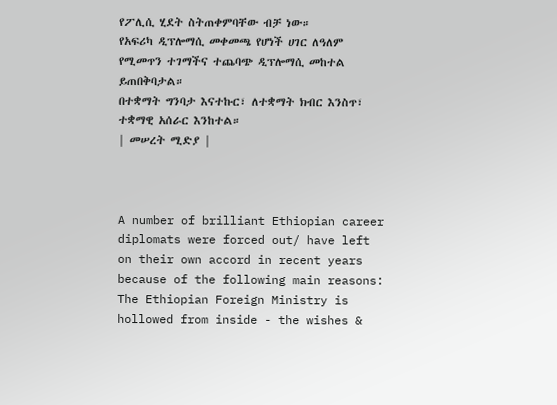የፖሊሲ ሂደት ስትጠቀምባቸው ብቻ ነው።
የአፍሪካ ዲፕሎማሲ መቀመጫ የሆነች ሀገር ለዓለም የሚመጥን ተገማችና ተጨባጭ ዲፕሎማሲ መከተል ይጠበቅባታል።
በተቋማት ግንባታ እናተኩር፣ ለተቋማት ክብር እንስጥ፣ ተቋማዊ አሰራር እንከተል።
| መሠረት ሚድያ |



A number of brilliant Ethiopian career diplomats were forced out/ have left on their own accord in recent years because of the following main reasons:
The Ethiopian Foreign Ministry is hollowed from inside - the wishes &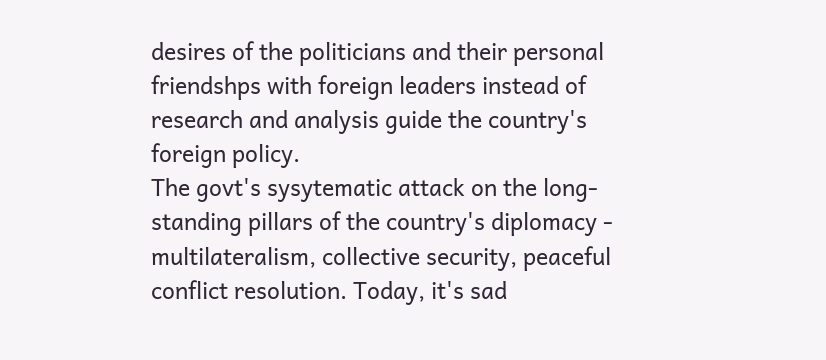desires of the politicians and their personal friendshps with foreign leaders instead of research and analysis guide the country's foreign policy.
The govt's sysytematic attack on the long-standing pillars of the country's diplomacy - multilateralism, collective security, peaceful conflict resolution. Today, it's sad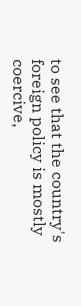to see that the country's foreign policy is mostly coercive,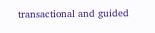transactional and guided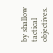by shallow tactical objectives.